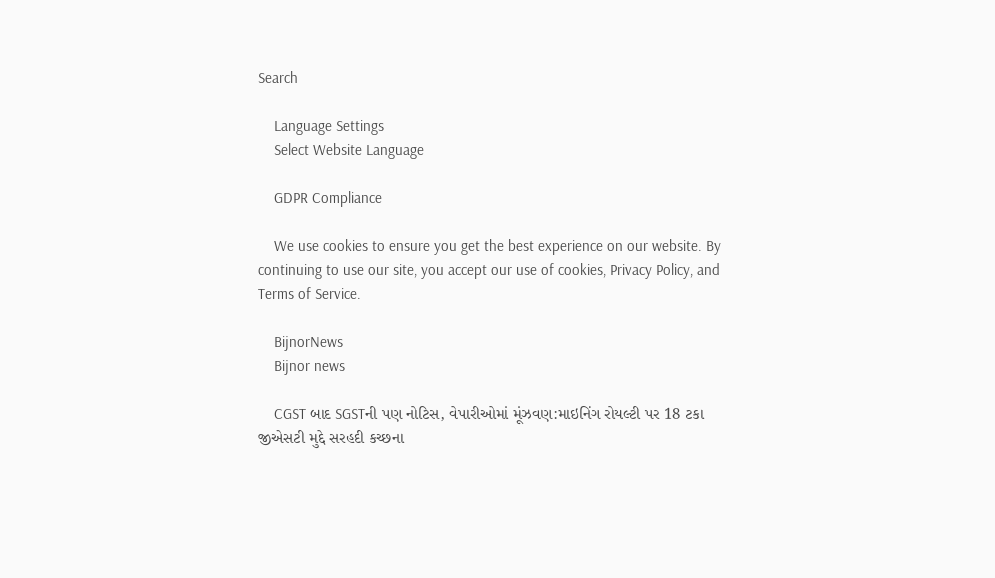Search

    Language Settings
    Select Website Language

    GDPR Compliance

    We use cookies to ensure you get the best experience on our website. By continuing to use our site, you accept our use of cookies, Privacy Policy, and Terms of Service.

    BijnorNews
    Bijnor news

    CGST બાદ SGSTની પણ નોટિસ, વેપારીઓમાં મૂંઝવણ:માઇનિંગ રોયલ્ટી પર 18 ટકા જીએસટી મુદ્દે સરહદી કચ્છના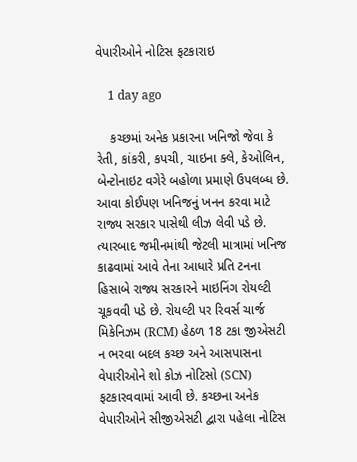વેપારીઓને નોટિસ ફટકારાઇ

    1 day ago

    કચ્છમાં અનેક પ્રકારના ખનિજો જેવા કે રેતી, કાંકરી, કપચી, ચાઇના ક્લે, કેઓલિન, બેન્ટોનાઇટ વગેરે બહોળા પ્રમાણે ઉપલબ્ધ છે. આવા કોઈપણ ખનિજનું ખનન કરવા માટે રાજ્ય સરકાર પાસેથી લીઝ લેવી પડે છે. ત્યારબાદ જમીનમાંથી જેટલી માત્રામાં ખનિજ કાઢવામાં આવે તેના આધારે પ્રતિ ટનના હિસાબે રાજ્ય સરકારને માઇનિંગ રોયલ્ટી ચૂકવવી પડે છે. રોયલ્ટી પર રિવર્સ ચાર્જ મિકેનિઝમ (RCM) હેઠળ 18 ટકા જીએસટી ન ભરવા બદલ કચ્છ અને આસપાસના વેપારીઓને શો કોઝ નોટિસો (SCN) ફટકારવવામાં આવી છે. કચ્છના અનેક વેપારીઓને સીજીએસટી દ્વારા પહેલા નોટિસ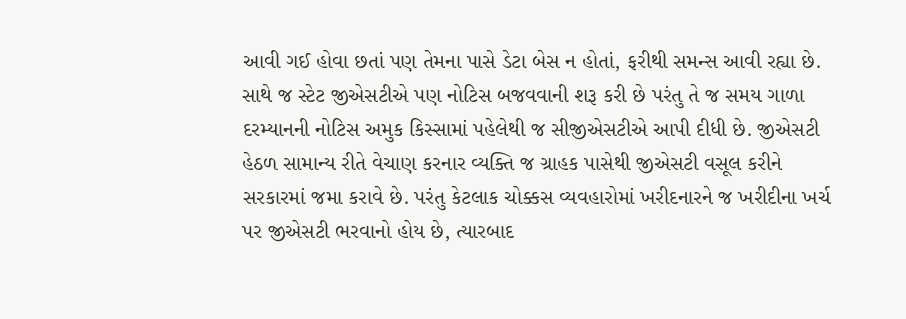આવી ગઈ હોવા છતાં પણ તેમના પાસે ડેટા બેસ ન હોતાં, ફરીથી સમન્સ આવી રહ્યા છે. સાથે જ સ્ટેટ જીએસટીએ પણ નોટિસ બજવવાની શરૂ કરી છે પરંતુ તે જ સમય ગાળા દરમ્યાનની નોટિસ અમુક કિસ્સામાં પહેલેથી જ સીજીએસટીએ આપી દીધી છે. જીએસટી હેઠળ સામાન્ય રીતે વેચાણ કરનાર વ્યક્તિ જ ગ્રાહક પાસેથી જીએસટી વસૂલ કરીને સરકારમાં જમા કરાવે છે. પરંતુ કેટલાક ચોક્કસ વ્યવહારોમાં ખરીદનારને જ ખરીદીના ખર્ચ પર જીએસટી ભરવાનો હોય છે, ત્યારબાદ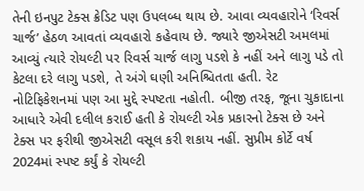તેની ઇનપુટ ટેક્સ ક્રેડિટ પણ ઉપલબ્ધ થાય છે. આવા વ્યવહારોને ‘રિવર્સ ચાર્જ’ હેઠળ આવતાં વ્યવહારો કહેવાય છે. જ્યારે જીએસટી અમલમાં આવ્યું ત્યારે રોયલ્ટી પર રિવર્સ ચાર્જ લાગુ પડશે કે નહીં અને લાગુ પડે તો કેટલા દરે લાગુ પડશે, તે અંગે ઘણી અનિશ્ચિતતા હતી. રેટ નોટિફિકેશનમાં પણ આ મુદ્દે સ્પષ્ટતા નહોતી. બીજી તરફ, જૂના ચુકાદાના આધારે એવી દલીલ કરાઈ હતી કે રોયલ્ટી એક પ્રકારનો ટેક્સ છે અને ટેક્સ પર ફરીથી જીએસટી વસૂલ કરી શકાય નહીં. સુપ્રીમ કોર્ટે વર્ષ 2024માં સ્પષ્ટ કર્યું કે રોયલ્ટી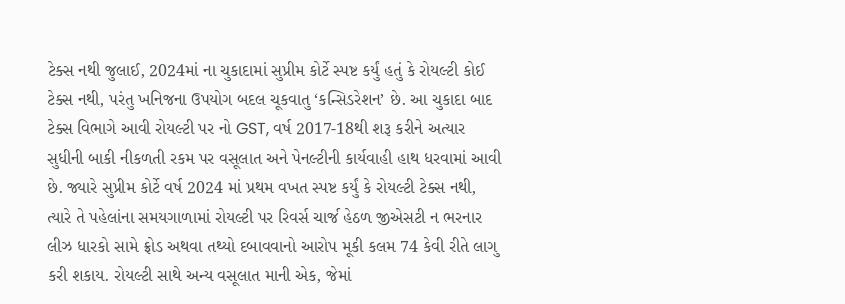ટેક્સ નથી જુલાઈ, 2024માં ના ચુકાદામાં સુપ્રીમ કોર્ટે સ્પષ્ટ કર્યું હતું કે રોયલ્ટી કોઈ ટેક્સ નથી, પરંતુ ખનિજના ઉપયોગ બદલ ચૂકવાતુ ‘કન્સિડરેશન’ છે. આ ચુકાદા બાદ ટેક્સ વિભાગે આવી રોયલ્ટી પર નો GST, વર્ષ 2017-18થી શરૂ કરીને અત્યાર સુધીની બાકી નીકળતી રકમ પર વસૂલાત અને પેનલ્ટીની કાર્યવાહી હાથ ધરવામાં આવી છે. જ્યારે સુપ્રીમ કોર્ટે વર્ષ 2024 માં પ્રથમ વખત સ્પષ્ટ કર્યું કે રોયલ્ટી ટેક્સ નથી, ત્યારે તે પહેલાંના સમયગાળામાં રોયલ્ટી પર રિવર્સ ચાર્જ હેઠળ જીએસટી ન ભરનાર લીઝ ધારકો સામે ફ્રોડ અથવા તથ્યો દબાવવાનો આરોપ મૂકી કલમ 74 કેવી રીતે લાગુ કરી શકાય. રોયલ્ટી સાથે અન્ય વસૂલાત માની એક, જેમાં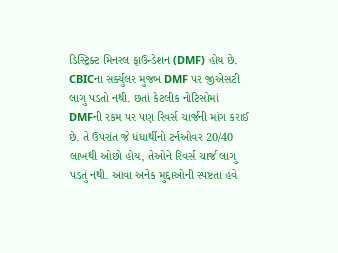ડિસ્ટ્રિક્ટ મિનરલ ફાઉન્ડેશન (DMF) હોય છે. CBICના સર્ક્યુલર મુજબ DMF પર જીએસટી લાગુ પડતો નથી. છતાં કેટલીક નોટિસોમાં DMFની રકમ પર પણ રિવર્સ ચાર્જની માંગ કરાઈ છે. તે ઉપરાંત જે ધંધાર્થીનો ટર્નઓવર 20/40 લાખથી ઓછો હોય, તેઓને રિવર્સ ચાર્જ લાગુ પડતું નથી. આવા અનેક મુદ્દાઓની સ્પષ્ટતા હવે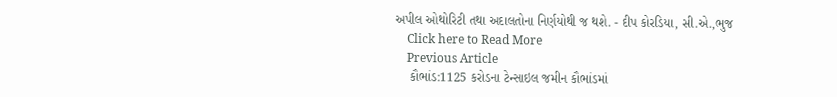અપીલ ઓથોરિટી તથા અદાલતોના નિર્ણયોથી જ થશે. - દીપ કોરડિયા, સી.એ.,ભુજ
    Click here to Read More
    Previous Article
    કૌભાંડ:1125 કરોડના ટેન્સાઇલ જમીન કૌભાંડમાં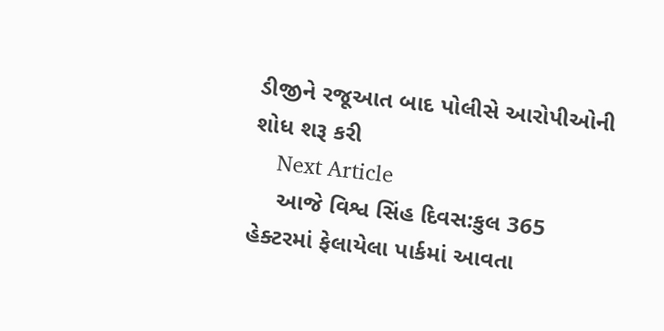ડીજીને રજૂઆત બાદ પોલીસે આરોપીઓની શોધ શરૂ કરી
    Next Article
    આજે વિશ્વ સિંહ દિવસ:કુલ 365 હેક્ટરમાં ફેલાયેલા પાર્કમાં આવતા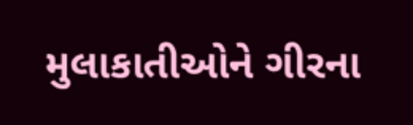મુલાકાતીઓને ગીરના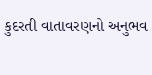કુદરતી વાતાવરણનો અનુભવ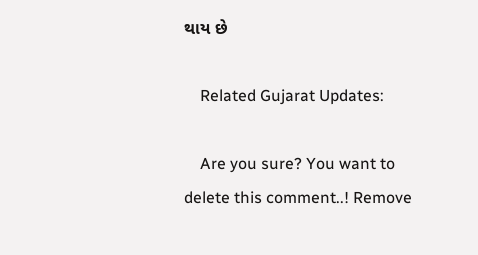થાય છે

    Related Gujarat Updates:

    Are you sure? You want to delete this comment..! Remove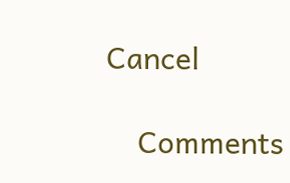Cancel

    Comments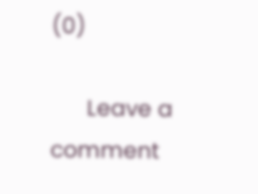(0)

      Leave a comment